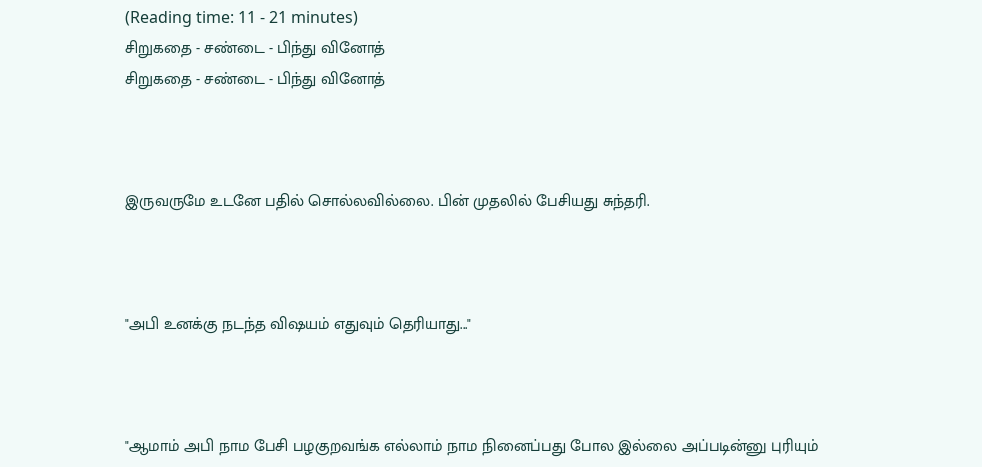(Reading time: 11 - 21 minutes)
சிறுகதை - சண்டை - பிந்து வினோத்
சிறுகதை - சண்டை - பிந்து வினோத்



இருவருமே உடனே பதில் சொல்லவில்லை. பின் முதலில் பேசியது சுந்தரி.



"அபி உனக்கு நடந்த விஷயம் எதுவும் தெரியாது..."



"ஆமாம் அபி நாம பேசி பழகுறவங்க எல்லாம் நாம நினைப்பது போல இல்லை அப்படின்னு புரியும்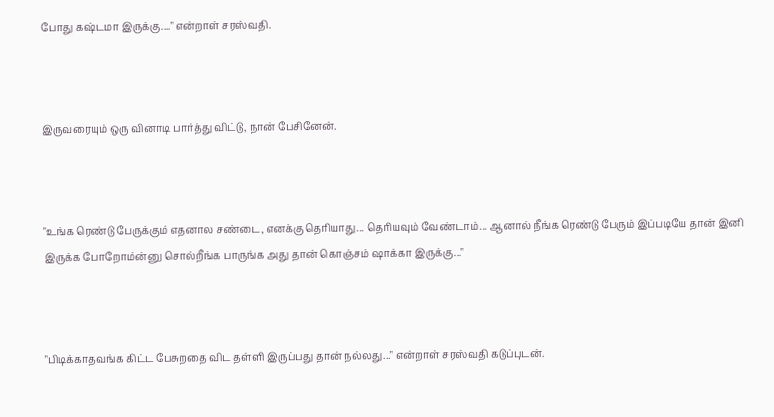போது கஷ்டமா இருக்கு...." என்றாள் சரஸ்வதி.



இருவரையும் ஒரு வினாடி பார்த்து விட்டு, நான் பேசினேன்.



"உங்க ரெண்டு பேருக்கும் எதனால சண்டை, எனக்கு தெரியாது... தெரியவும் வேண்டாம்... ஆனால் நீங்க ரெண்டு பேரும் இப்படியே தான் இனி இருக்க போறோம்ன்னு சொல்றீங்க பாருங்க அது தான் கொஞ்சம் ஷாக்கா இருக்கு..."



"பிடிக்காதவங்க கிட்ட பேசுறதை விட தள்ளி இருப்பது தான் நல்லது..." என்றாள் சரஸ்வதி கடுப்புடன்.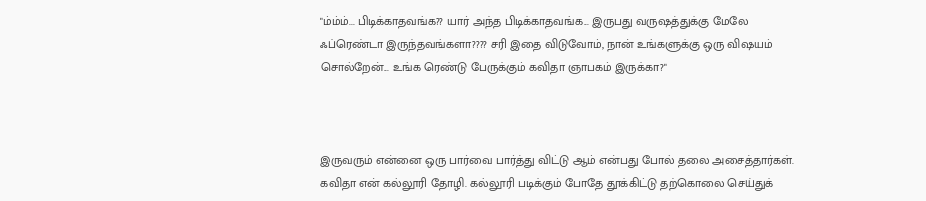"ம்ம்ம்... பிடிக்காதவங்க?? யார் அந்த பிடிக்காதவங்க... இருபது வருஷத்துக்கு மேலே ஃப்ரெண்டா இருந்தவங்களா???? சரி இதை விடுவோம், நான் உங்களுக்கு ஒரு விஷயம் சொல்றேன்... உங்க ரெண்டு பேருக்கும் கவிதா ஞாபகம் இருக்கா?"



இருவரும் என்னை ஒரு பார்வை பார்த்து விட்டு ஆம் என்பது போல் தலை அசைத்தார்கள். கவிதா என் கல்லூரி தோழி. கல்லூரி படிக்கும் போதே தூக்கிட்டு தற்கொலை செய்துக்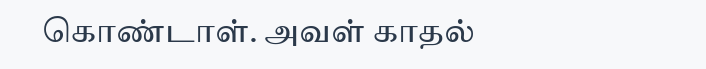கொண்டாள். அவள் காதல்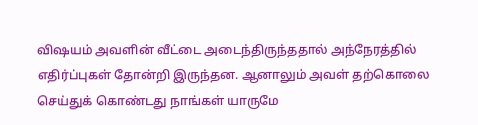விஷயம் அவளின் வீட்டை அடைந்திருந்ததால் அந்நேரத்தில் எதிர்ப்புகள் தோன்றி இருந்தன. ஆனாலும் அவள் தற்கொலை செய்துக் கொண்டது நாங்கள் யாருமே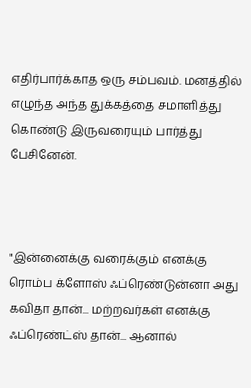எதிர்பார்க்காத ஒரு சம்பவம். மனத்தில் எழுந்த அந்த துக்கத்தை சமாளித்து கொண்டு இருவரையும் பார்த்து பேசினேன்.



"இன்னைக்கு வரைக்கும் எனக்கு ரொம்ப க்ளோஸ் ஃப்ரெண்டுன்னா அது கவிதா தான்... மற்றவர்கள் எனக்கு ஃப்ரெண்ட்ஸ் தான்... ஆனால்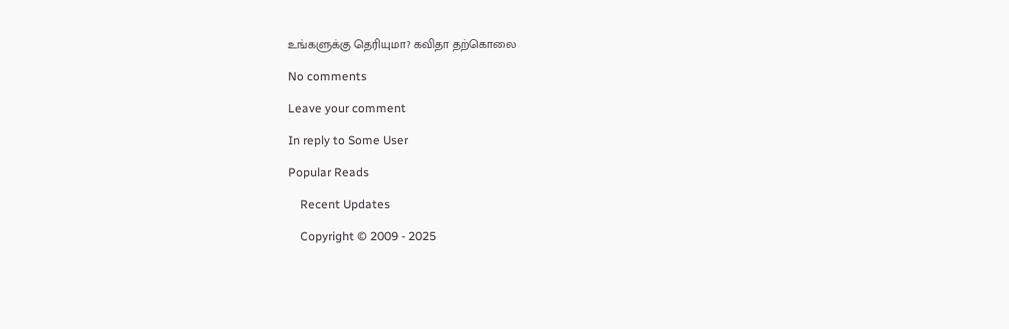உங்களுக்கு தெரியுமா? கவிதா தற்கொலை

No comments

Leave your comment

In reply to Some User

Popular Reads

    Recent Updates

    Copyright © 2009 - 2025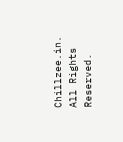Chillzee.in. All Rights Reserved.